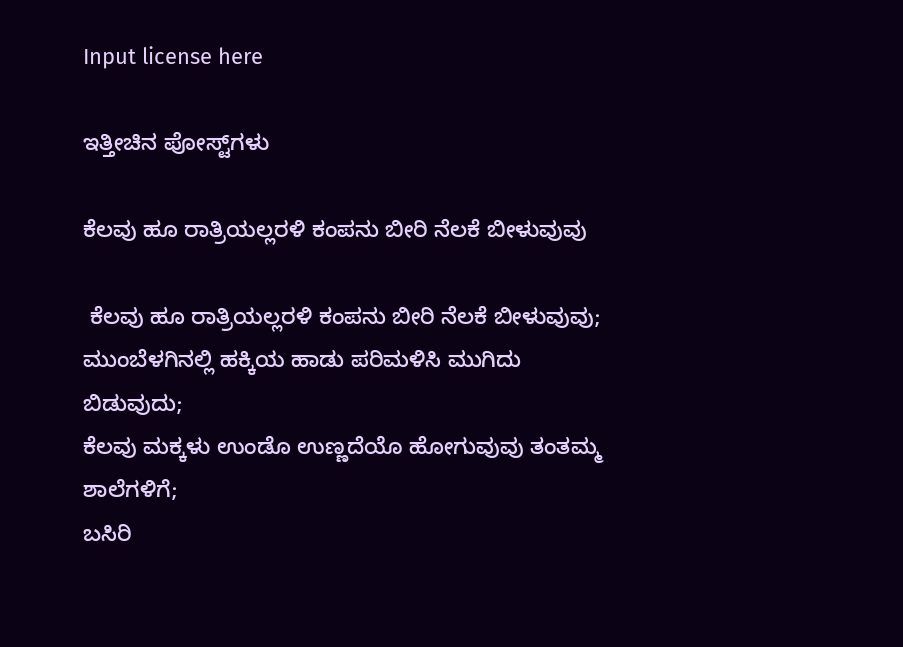Input license here

ಇತ್ತೀಚಿನ ಪೋಸ್ಟ್‌ಗಳು

ಕೆಲವು ಹೂ ರಾತ್ರಿಯಲ್ಲರಳಿ ಕಂಪನು ಬೀರಿ ನೆಲಕೆ ಬೀಳುವುವು

 ಕೆಲವು ಹೂ ರಾತ್ರಿಯಲ್ಲರಳಿ ಕಂಪನು ಬೀರಿ ನೆಲಕೆ ಬೀಳುವುವು;
ಮುಂಬೆಳಗಿನಲ್ಲಿ ಹಕ್ಕಿಯ ಹಾಡು ಪರಿಮಳಿಸಿ ಮುಗಿದು ಬಿಡುವುದು;
ಕೆಲವು ಮಕ್ಕಳು ಉಂಡೊ ಉಣ್ಣದೆಯೊ ಹೋಗುವುವು ತಂತಮ್ಮ ಶಾಲೆಗಳಿಗೆ;
ಬಸಿರಿ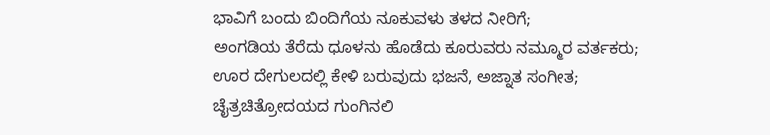ಭಾವಿಗೆ ಬಂದು ಬಿಂದಿಗೆಯ ನೂಕುವಳು ತಳದ ನೀರಿಗೆ;
ಅಂಗಡಿಯ ತೆರೆದು ಧೂಳನು ಹೊಡೆದು ಕೂರುವರು ನಮ್ಮೂರ ವರ್ತಕರು;
ಊರ ದೇಗುಲದಲ್ಲಿ ಕೇಳಿ ಬರುವುದು ಭಜನೆ, ಅಜ್ನಾತ ಸಂಗೀತ;
ಚೈತ್ರಚಿತ್ರೋದಯದ ಗುಂಗಿನಲಿ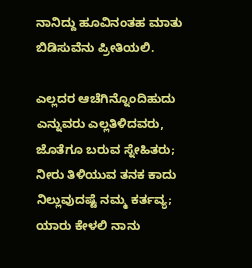ನಾನಿದ್ದು ಹೂವಿನಂತಹ ಮಾತು ಬಿಡಿಸುವೆನು ಪ್ರೀತಿಯಲಿ.

ಎಲ್ಲದರ ಆಚೆಗಿನ್ನೊಂದಿಹುದು ಎನ್ನುವರು ಎಲ್ಲತಿಳಿದವರು, ಜೊತೆಗೂ ಬರುವ ಸ್ನೇಹಿತರು;
ನೀರು ತಿಳಿಯುವ ತನಕ ಕಾದು ನಿಲ್ಲುವುದಷ್ಟೆ ನಮ್ಮ ಕರ್ತವ್ಯ;
ಯಾರು ಕೇಳಲಿ ನಾನು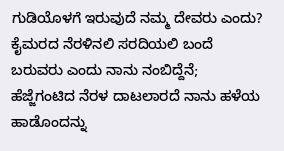ಗುಡಿಯೊಳಗೆ ಇರುವುದೆ ನಮ್ಮ ದೇವರು ಎಂದು?
ಕೈಮರದ ನೆರಳಿನಲಿ ಸರದಿಯಲಿ ಬಂದೆ ಬರುವರು ಎಂದು ನಾನು ನಂಬಿದ್ದೆನೆ;
ಹೆಜ್ಜೆಗಂಟಿದ ನೆರಳ ದಾಟಲಾರದೆ ನಾನು ಹಳೆಯ ಹಾಡೊಂದನ್ನು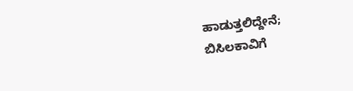ಹಾಡುತ್ತಲಿದ್ದೇನೆ;
ಬಿಸಿಲಕಾವಿಗೆ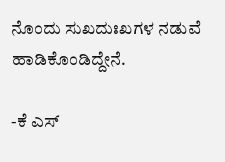ನೊಂದು ಸುಖದುಃಖಗಳ ನಡುವೆ ಹಾಡಿಕೊಂಡಿದ್ದೇನೆ.

-ಕೆ ಎಸ್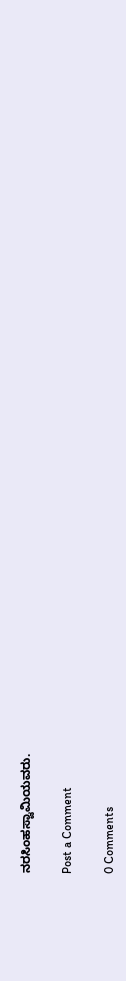ನರಸಿಂಹಸ್ವಾಮಿಯವರು.

Post a Comment

0 Comments